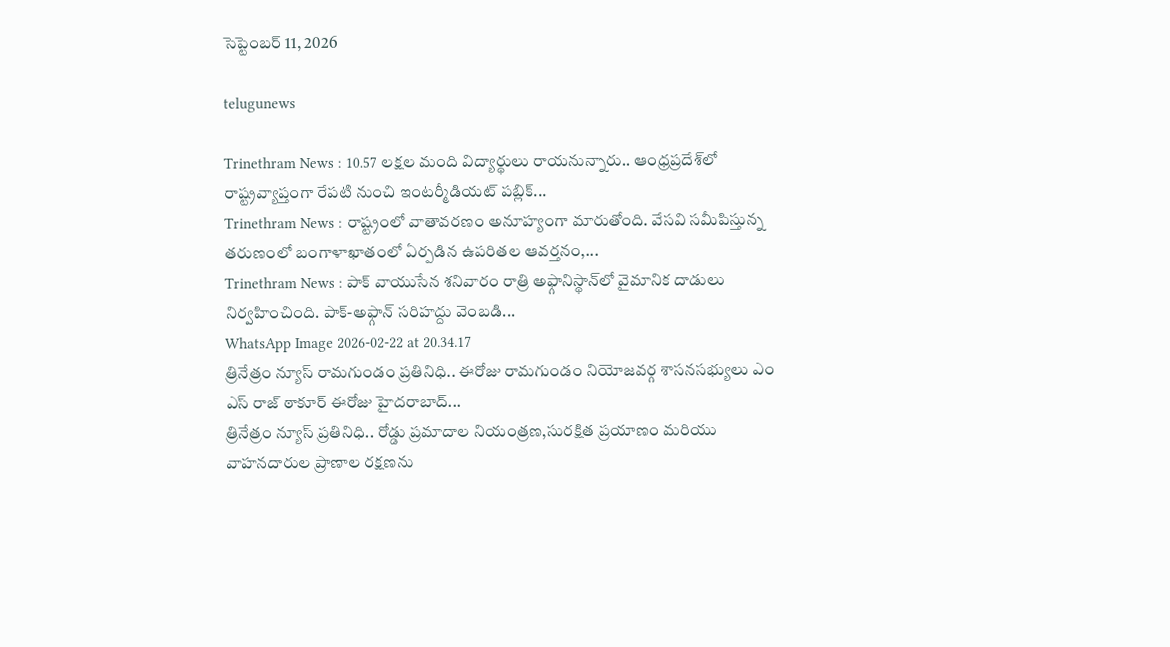సెప్టెంబర్ 11, 2026

telugunews

Trinethram News : 10.57 లక్షల మంది విద్యార్థులు రాయనున్నారు.. ఆంధ్రప్రదేశ్‌లో రాష్ట్రవ్యాప్తంగా రేపటి నుంచి ఇంటర్మీడియట్ పబ్లిక్...
Trinethram News : రాష్ట్రంలో వాతావరణం అనూహ్యంగా మారుతోంది. వేసవి సమీపిస్తున్న తరుణంలో బంగాళాఖాతంలో ఏర్పడిన ఉపరితల ఆవర్తనం,...
Trinethram News : పాక్ వాయుసేన శనివారం రాత్రి అఫ్గానిస్థాన్‌లో వైమానిక దాడులు నిర్వహించింది. పాక్-అఫ్గాన్ సరిహద్దు వెంబడి...
WhatsApp Image 2026-02-22 at 20.34.17
త్రినేత్రం న్యూస్ రామగుండం ప్రతినిధి.. ఈరోజు రామగుండం నియోజవర్గ శాసనసభ్యులు ఎం ఎస్ రాజ్ ఠాకూర్ ఈరోజు హైదరాబాద్...
త్రినేత్రం న్యూస్ ప్రతినిధి.. రోడ్డు ప్రమాదాల నియంత్రణ,సురక్షిత ప్రయాణం మరియు వాహనదారుల ప్రాణాల రక్షణను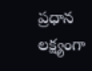ప్రధాన లక్ష్యంగా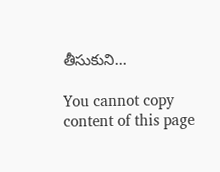తీసుకుని...

You cannot copy content of this page